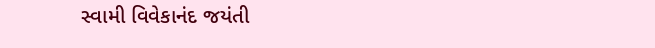સ્વામી વિવેકાનંદ જયંતી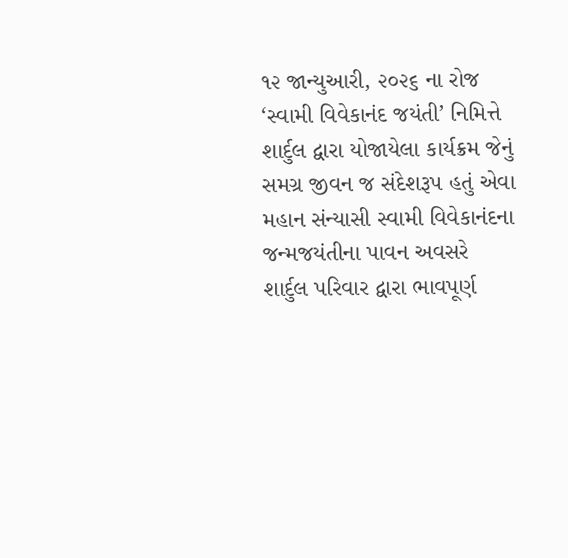૧૨ જાન્યુઆરી, ૨૦૨૬ ના રોજ ‘સ્વામી વિવેકાનંદ જયંતી’ નિમિત્તે શાર્દુલ દ્વારા યોજાયેલા કાર્યક્રમ જેનું સમગ્ર જીવન જ સંદેશરૂપ હતું એવા મહાન સંન્યાસી સ્વામી વિવેકાનંદના જન્મજયંતીના પાવન અવસરે શાર્દુલ પરિવાર દ્વારા ભાવપૂર્ણ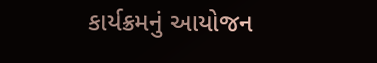કાર્યક્રમનું આયોજન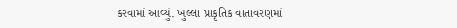કરવામાં આવ્યું. ખુલ્લા પ્રાકૃતિક વાતાવરણમાં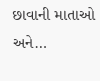છાવાની માતાઓ અને…